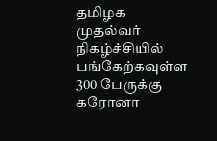தமிழக முதல்வர் நிகழ்ச்சியில் பங்கேற்கவுள்ள 300 பேருக்கு கரோனா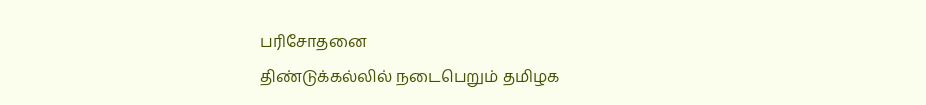பரிசோதனை
திண்டுக்கல்லில் நடைபெறும் தமிழக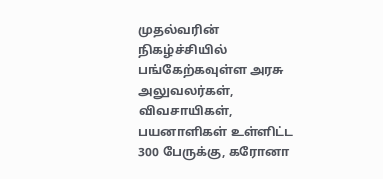முதல்வரின் நிகழ்ச்சியில் பங்கேற்கவுள்ள அரசு அலுவலர்கள், விவசாயிகள், பயனாளிகள் உள்ளிட்ட 300 பேருக்கு, கரோனா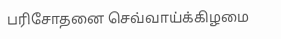பரிசோதனை செவ்வாய்க்கிழமை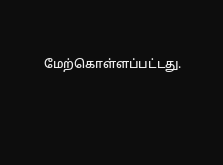மேற்கொள்ளப்பட்டது.